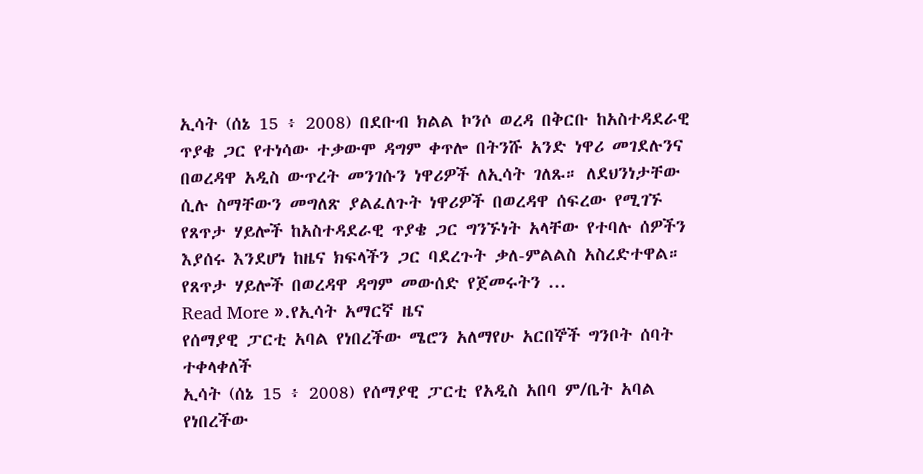ኢሳት (ሰኔ 15 ፥ 2008) በደቡብ ክልል ኮንሶ ወረዳ በቅርቡ ከአስተዳደራዊ ጥያቄ ጋር የተነሳው ተቃውሞ ዳግም ቀጥሎ በትንሹ አንድ ነዋሪ መገደሉንና በወረዳዋ አዲስ ውጥረት መንገሱን ነዋሪዎች ለኢሳት ገለጹ። ለደህንነታቸው ሲሉ ስማቸውን መግለጽ ያልፈለጉት ነዋሪዎች በወረዳዋ ሰፍረው የሚገኙ የጸጥታ ሃይሎች ከአስተዳደራዊ ጥያቄ ጋር ግንኙነት አላቸው የተባሉ ሰዎችን እያሰሩ እንደሆነ ከዜና ክፍላችን ጋር ባደረጉት ቃለ-ምልልስ አስረድተዋል። የጸጥታ ሃይሎች በወረዳዋ ዳግም መውሰድ የጀመሩትን ...
Read More ».የኢሳት አማርኛ ዜና
የሰማያዊ ፓርቲ አባል የነበረችው ሜሮን አለማየሁ አርበኞች ግንቦት ሰባት ተቀላቀለች
ኢሳት (ሰኔ 15 ፥ 2008) የሰማያዊ ፓርቲ የአዲስ አበባ ም/ቤት አባል የነበረችው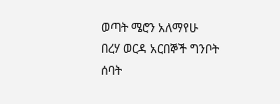ወጣት ሜሮን አለማየሁ በረሃ ወርዳ አርበኞች ግንቦት ሰባት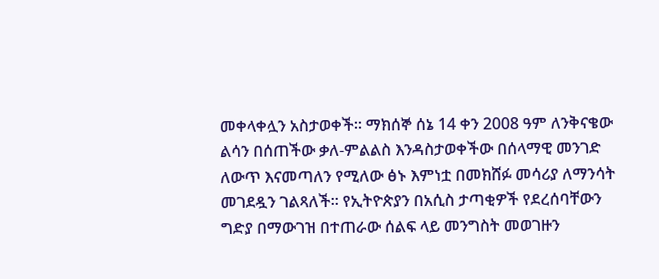መቀላቀሏን አስታወቀች። ማክሰኞ ሰኔ 14 ቀን 2008 ዓም ለንቅናቄው ልሳን በሰጠችው ቃለ-ምልልስ እንዳስታወቀችው በሰላማዊ መንገድ ለውጥ እናመጣለን የሚለው ፅኑ እምነቷ በመክሸፉ መሳሪያ ለማንሳት መገደዷን ገልጻለች። የኢትዮጵያን በአሲስ ታጣቂዎች የደረሰባቸውን ግድያ በማውገዝ በተጠራው ሰልፍ ላይ መንግስት መወገዙን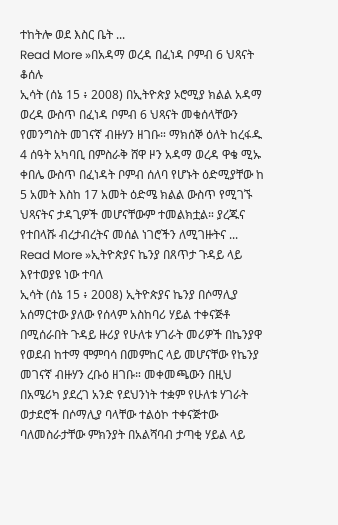ተከትሎ ወደ እስር ቤት ...
Read More »በአዳማ ወረዳ በፈነዳ ቦምብ 6 ህጻናት ቆሰሉ
ኢሳት (ሰኔ 15 ፥ 2008) በኢትዮጵያ ኦሮሚያ ክልል አዳማ ወረዳ ውስጥ በፈነዳ ቦምብ 6 ህጻናት መቁሰላቸውን የመንግስት መገናኛ ብዙሃን ዘገቡ። ማክሰኞ ዕለት ከረፋዱ 4 ሰዓት አካባቢ በምስራቅ ሸዋ ዞን አዳማ ወረዳ ዋቄ ሚኡ ቀበሌ ውስጥ በፈነዳት ቦምብ ሰለባ የሆኑት ዕድሚያቸው ከ 5 አመት እስከ 17 አመት ዕድሜ ክልል ውስጥ የሚገኙ ህጻናትና ታዳጊዎች መሆናቸውም ተመልክቷል። ያረጁና የተበላሹ ብረታብረትና መሰል ነገሮችን ለሚገዙትና ...
Read More »ኢትዮጵያና ኬንያ በጸጥታ ጉዳይ ላይ እየተወያዩ ነው ተባለ
ኢሳት (ሰኔ 15 ፥ 2008) ኢትዮጵያና ኬንያ በሶማሊያ አሰማርተው ያለው የሰላም አስከባሪ ሃይል ተቀናጅቶ በሚሰራበት ጉዳይ ዙሪያ የሁለቱ ሃገራት መሪዎች በኬንያዋ የወደብ ከተማ ሞምባሳ በመምከር ላይ መሆናቸው የኬንያ መገናኛ ብዙሃን ረቡዕ ዘገቡ። መቀመጫውን በዚህ በአሜሪካ ያደረገ አንድ የደህንነት ተቋም የሁለቱ ሃገራት ወታደሮች በሶማሊያ ባላቸው ተልዕኮ ተቀናጅተው ባለመስራታቸው ምክንያት በአልሻባብ ታጣቂ ሃይል ላይ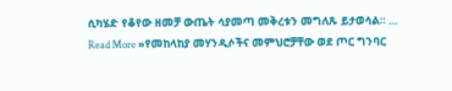ሲካሄድ የቆየው ዘመቻ ውጤት ሳያመጣ መቅረቱን መግለጹ ይታወሳል። ...
Read More »የመከላከያ መሃንዲሶችና መምህሮቻቸው ወደ ጦር ግንባር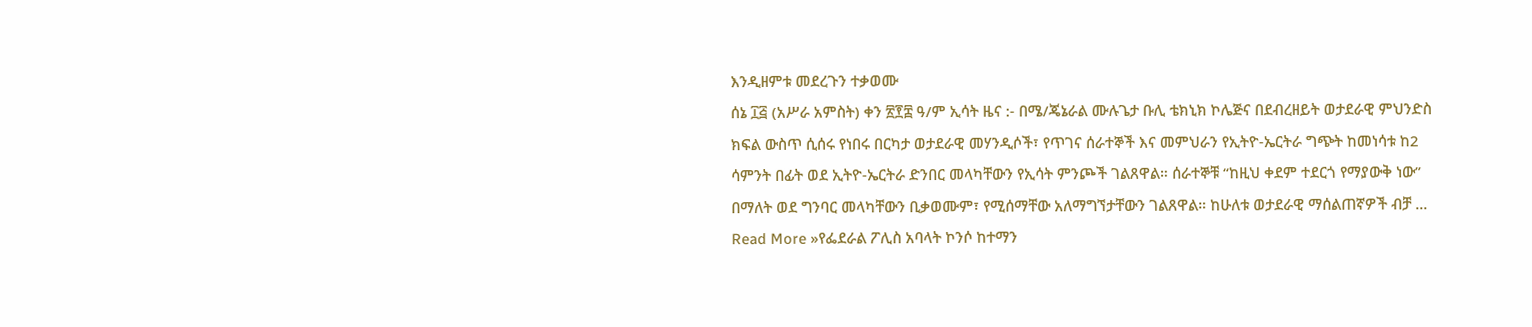እንዲዘምቱ መደረጉን ተቃወሙ
ሰኔ ፲፭ (አሥራ አምስት) ቀን ፳፻፰ ዓ/ም ኢሳት ዜና :- በሜ/ጄኔራል ሙሉጌታ ቡሊ ቴክኒክ ኮሌጅና በደብረዘይት ወታደራዊ ምህንድስ ክፍል ውስጥ ሲሰሩ የነበሩ በርካታ ወታደራዊ መሃንዲሶች፣ የጥገና ሰራተኞች እና መምህራን የኢትዮ-ኤርትራ ግጭት ከመነሳቱ ከ2 ሳምንት በፊት ወደ ኢትዮ-ኤርትራ ድንበር መላካቸውን የኢሳት ምንጮች ገልጸዋል። ሰራተኞቹ “ከዚህ ቀደም ተደርጎ የማያውቅ ነው” በማለት ወደ ግንባር መላካቸውን ቢቃወሙም፣ የሚሰማቸው አለማግኘታቸውን ገልጸዋል። ከሁለቱ ወታደራዊ ማሰልጠኛዎች ብቻ ...
Read More »የፌደራል ፖሊስ አባላት ኮንሶ ከተማን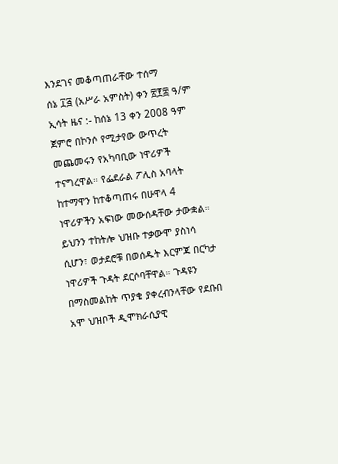እንደገና መቆጣጠራቸው ተሰማ
ሰኔ ፲፭ (አሥራ አምስት) ቀን ፳፻፰ ዓ/ም ኢሳት ዜና :- ከሰኔ 13 ቀን 2008 ዓም ጀምሮ በኮንሶ የሚታየው ውጥረት መጨመሩን የአካባቢው ነዋሪዎች ተናግረዋል። የፌደራል ፖሊስ አባላት ከተማዋን ከተቆጣጠሩ በሁዋላ 4 ነዋሪዎችን አፍነው መውሰዳቸው ታውቋል። ይህንን ተከትሎ ህዝቡ ተቃውሞ ያስነሳ ሲሆን፣ ወታደሮቹ በወሰዱት እርምጃ በርካታ ነዋሪዎች ጉዳት ደርሶባቸዋል። ጉዳዩን በማስመልከት ጥያቄ ያቀረብንላቸው የደቡበ አሞ ህዝቦች ዲሞክራሲያዊ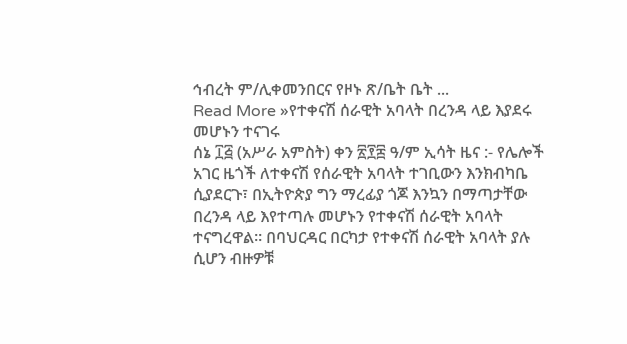ኅብረት ም/ሊቀመንበርና የዞኑ ጽ/ቤት ቤት ...
Read More »የተቀናሽ ሰራዊት አባላት በረንዳ ላይ እያደሩ መሆኑን ተናገሩ
ሰኔ ፲፭ (አሥራ አምስት) ቀን ፳፻፰ ዓ/ም ኢሳት ዜና :- የሌሎች አገር ዜጎች ለተቀናሽ የሰራዊት አባላት ተገቢውን እንክብካቤ ሲያደርጉ፣ በኢትዮጵያ ግን ማረፊያ ጎጆ እንኳን በማጣታቸው በረንዳ ላይ እየተጣሉ መሆኑን የተቀናሽ ሰራዊት አባላት ተናግረዋል። በባህርዳር በርካታ የተቀናሽ ሰራዊት አባላት ያሉ ሲሆን ብዙዎቹ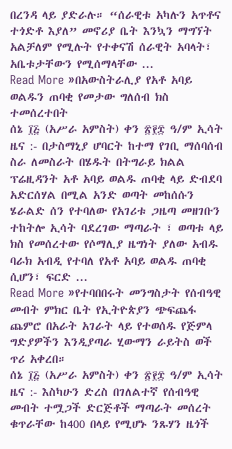በረንዳ ላይ ያድራሉ። “ሰራዊቱ አካሉን አጥቶና ተጎድቶ እያለ” መኖሪያ ቤት እንኳን ማግኘት አልቻለም የሚሉት የተቀናሽ ሰራዊት አባላት፣ አቤቱታቸውን የሚሰማላቸው ...
Read More »በአውስትራሊያ የአቶ አባይ ወልዱን ጠባቂ የመታው ግለሰብ ክስ ተመሰረተበት
ሰኔ ፲፭ (አሥራ አምስት) ቀን ፳፻፰ ዓ/ም ኢሳት ዜና :- በታስማኒያ ሆባርት ከተማ የገቢ ማሰባሰብ ስራ ለመስራት በሄዱት በትግራይ ክልል ፕሬዚዳንት አቶ አባይ ወልዱ ጠባቂ ላይ ድብደባ አድርሰሃል በሚል አንድ ወጣት መከሰሱን ሄራልድ ሰን የተባለው የአገሪቱ ጋዜጣ መዘገቡን ተከትሎ ኢሳት ባደረገው ማጣራት ፣ ወጣቱ ላይ ክስ የመሰረተው የሶማሊያ ዜግነት ያለው አብዱ ባራክ አብዲ የተባለ የአቶ አባይ ወልዱ ጠባቂ ሲሆን፣ ፍርድ ...
Read More »የተባበበሩት መንግስታት የሰብዓዊ መብት ምክር ቤት የኢትዮጵያን ጭፍጨፋ ጨምሮ በአራት አገራት ላይ የተወሰዱ የጅምላ ግድያዎችን እንዲያጣራ ሂውማን ራይትስ ወች ጥሪ አቀረበ።
ሰኔ ፲፭ (አሥራ አምስት) ቀን ፳፻፰ ዓ/ም ኢሳት ዜና :- እስካሁን ድረስ በገለልተኛ የሰብዓዊ መብት ተሟጋች ድርጅቶች ማጣራት መሰረት ቁጥራቸው ከ400 በላይ የሚሆኑ ንጹሃን ዜጎች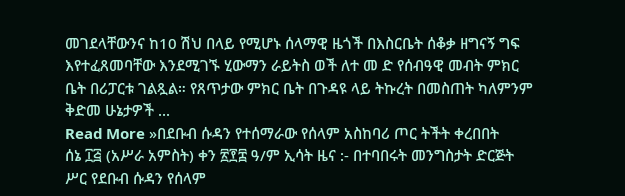መገደላቸውንና ከ10 ሽህ በላይ የሚሆኑ ሰላማዊ ዜጎች በእስርቤት ሰቆቃ ዘግናኝ ግፍ እየተፈጸመባቸው እንደሚገኙ ሂውማን ራይትስ ወች ለተ መ ድ የሰብዓዊ መብት ምክር ቤት በሪፓርቱ ገልጿል። የጸጥታው ምክር ቤት በጉዳዩ ላይ ትኩረት በመስጠት ካለምንም ቅድመ ሁኔታዎች ...
Read More »በደቡብ ሱዳን የተሰማራው የሰላም አስከባሪ ጦር ትችት ቀረበበት
ሰኔ ፲፭ (አሥራ አምስት) ቀን ፳፻፰ ዓ/ም ኢሳት ዜና :- በተባበሩት መንግስታት ድርጅት ሥር የደቡብ ሱዳን የሰላም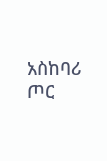አስከባሪ ጦር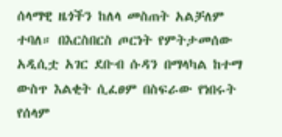ሰላማዊ ዜጎችን ከለላ መስጠት አልቻለም ተባለ። በእርስበርስ ጦርነት የምትታመሰው አዲሲቷ አገር ደቡብ ሱዳን በማላካል ከተማ ውስጥ እልቂት ሲፈፀም በስፍራው የነበሩት የሰላም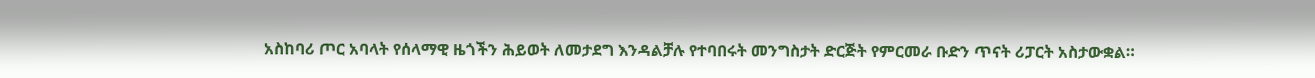አስከባሪ ጦር አባላት የሰላማዊ ዜጎችን ሕይወት ለመታደግ እንዳልቻሉ የተባበሩት መንግስታት ድርጅት የምርመራ ቡድን ጥናት ሪፓርት አስታውቋል።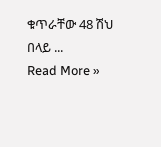ቁጥራቸው 48 ሽህ በላይ ...
Read More »